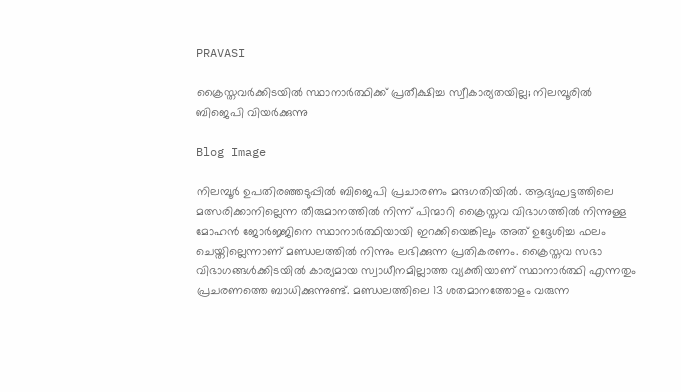PRAVASI

ക്രൈസ്തവര്‍ക്കിടയില്‍ സ്ഥാനാര്‍ത്ഥിക്ക് പ്രതീക്ഷിച്ച സ്വീകാര്യതയില്ല; നിലമ്പൂരില്‍ ബിജെപി വിയര്‍ക്കുന്നു

Blog Image

നിലമ്പൂര്‍ ഉപതിരഞ്ഞടുപ്പില്‍ ബിജെപി പ്രചാരണം മന്ദഗതിയില്‍. ആദ്യഘട്ടത്തിലെ മത്സരിക്കാനില്ലെന്ന തീരുമാനത്തില്‍ നിന്ന് പിന്മാറി ക്രൈസ്തവ വിഭാഗത്തില്‍ നിന്നുള്ള മോഹന്‍ ജോര്‍ജ്ജിനെ സ്ഥാനാര്‍ത്ഥിയായി ഇറക്കിയെങ്കിലും അത് ഉദ്ദേശിച്ച ഫലം ചെയ്തില്ലെന്നാണ് മണ്ഡലത്തില്‍ നിന്നും ലഭിക്കുന്ന പ്രതികരണം. ക്രൈസ്തവ സഭാ വിഭാഗങ്ങള്‍ക്കിടയില്‍ കാര്യമായ സ്വാധീനമില്ലാത്ത വ്യക്തിയാണ് സ്ഥാനാര്‍ത്ഥി എന്നതും പ്രചരണത്തെ ബാധിക്കുന്നുണ്ട്. മണ്ഡലത്തിലെ 13 ശതമാനത്തോളം വരുന്ന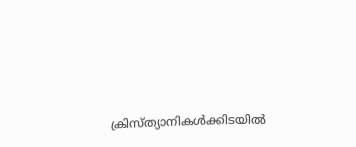ക്രിസ്ത്യാനികള്‍ക്കിടയില്‍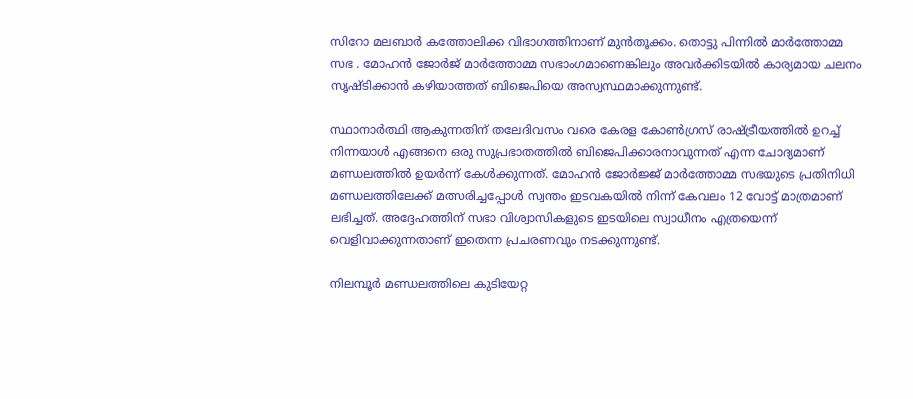സിറോ മലബാര്‍ കത്തോലിക്ക വിഭാഗത്തിനാണ് മുന്‍തൂക്കം. തൊട്ടു പിന്നില്‍ മാര്‍ത്തോമ്മ സഭ . മോഹന്‍ ജോര്‍ജ് മാര്‍ത്തോമ്മ സഭാംഗമാണെങ്കിലും അവര്‍ക്കിടയില്‍ കാര്യമായ ചലനം സൃഷ്ടിക്കാന്‍ കഴിയാത്തത് ബിജെപിയെ അസ്വസ്ഥമാക്കുന്നുണ്ട്.

സ്ഥാനാര്‍ത്ഥി ആകുന്നതിന് തലേദിവസം വരെ കേരള കോണ്‍ഗ്രസ് രാഷ്ട്രീയത്തില്‍ ഉറച്ച് നിന്നയാള്‍ എങ്ങനെ ഒരു സുപ്രഭാതത്തില്‍ ബിജെപിക്കാരനാവുന്നത് എന്ന ചോദ്യമാണ് മണ്ഡലത്തില്‍ ഉയര്‍ന്ന് കേള്‍ക്കുന്നത്. മോഹന്‍ ജോര്‍ജ്ജ് മാര്‍ത്തോമ്മ സഭയുടെ പ്രതിനിധി മണ്ഡലത്തിലേക്ക് മത്സരിച്ചപ്പോള്‍ സ്വന്തം ഇടവകയില്‍ നിന്ന് കേവലം 12 വോട്ട് മാത്രമാണ് ലഭിച്ചത്. അദ്ദേഹത്തിന് സഭാ വിശ്വാസികളുടെ ഇടയിലെ സ്വാധീനം എത്രയെന്ന് വെളിവാക്കുന്നതാണ് ഇതെന്ന പ്രചരണവും നടക്കുന്നുണ്ട്.

നിലമ്പൂര്‍ മണ്ഡലത്തിലെ കുടിയേറ്റ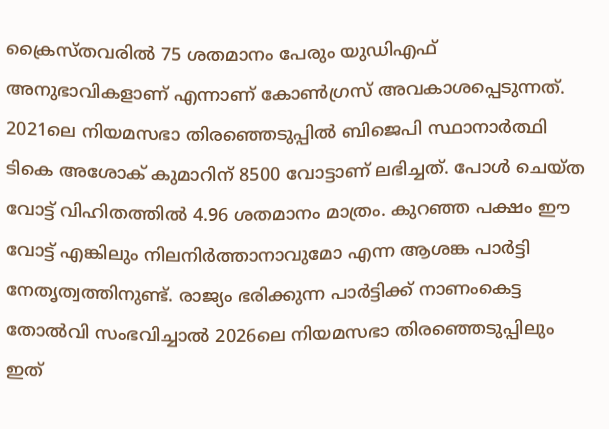ക്രൈസ്തവരില്‍ 75 ശതമാനം പേരും യുഡിഎഫ് അനുഭാവികളാണ് എന്നാണ് കോണ്‍ഗ്രസ് അവകാശപ്പെടുന്നത്. 2021ലെ നിയമസഭാ തിരഞ്ഞെടുപ്പില്‍ ബിജെപി സ്ഥാനാര്‍ത്ഥി ടികെ അശോക് കുമാറിന് 8500 വോട്ടാണ് ലഭിച്ചത്. പോള്‍ ചെയ്ത വോട്ട് വിഹിതത്തില്‍ 4.96 ശതമാനം മാത്രം. കുറഞ്ഞ പക്ഷം ഈ വോട്ട് എങ്കിലും നിലനിര്‍ത്താനാവുമോ എന്ന ആശങ്ക പാര്‍ട്ടി നേതൃത്വത്തിനുണ്ട്. രാജ്യം ഭരിക്കുന്ന പാര്‍ട്ടിക്ക് നാണംകെട്ട തോല്‍വി സംഭവിച്ചാല്‍ 2026ലെ നിയമസഭാ തിരഞ്ഞെടുപ്പിലും ഇത്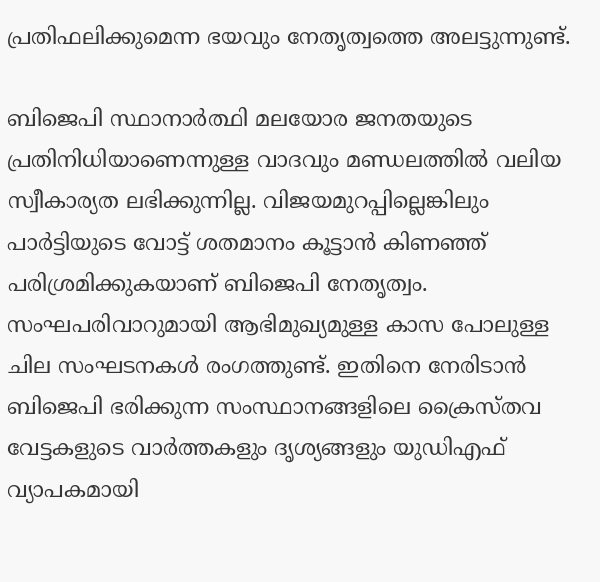പ്രതിഫലിക്കുമെന്ന ഭയവും നേതൃത്വത്തെ അലട്ടുന്നുണ്ട്.

ബിജെപി സ്ഥാനാര്‍ത്ഥി മലയോര ജനതയുടെ പ്രതിനിധിയാണെന്നുള്ള വാദവും മണ്ഡലത്തില്‍ വലിയ സ്വീകാര്യത ലഭിക്കുന്നില്ല. വിജയമുറപ്പില്ലെങ്കിലും പാര്‍ട്ടിയുടെ വോട്ട് ശതമാനം കൂട്ടാന്‍ കിണഞ്ഞ് പരിശ്രമിക്കുകയാണ് ബിജെപി നേതൃത്വം. സംഘപരിവാറുമായി ആഭിമുഖ്യമുള്ള കാസ പോലുള്ള ചില സംഘടനകള്‍ രംഗത്തുണ്ട്. ഇതിനെ നേരിടാന്‍ ബിജെപി ഭരിക്കുന്ന സംസ്ഥാനങ്ങളിലെ ക്രൈസ്തവ വേട്ടകളുടെ വാര്‍ത്തകളും ദൃശ്യങ്ങളും യുഡിഎഫ് വ്യാപകമായി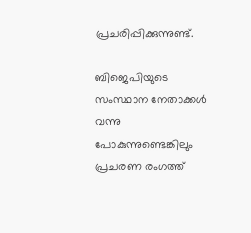പ്രചരിപ്പിക്കുന്നുണ്ട്.

ബിജെപിയുടെ സംസ്ഥാന നേതാക്കള്‍ വന്നു പോകുന്നുണ്ടെങ്കിലും പ്രചരണ രംഗത്ത്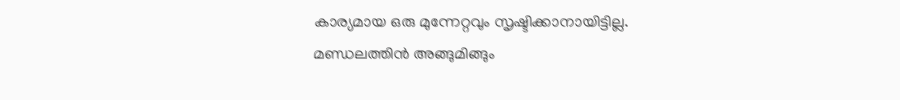കാര്യമായ ഒരു മുന്നേറ്റവും സൃഷ്ടിക്കാനായിട്ടില്ല. മണ്ഡലത്തിന്‍ അങ്ങുമിങ്ങും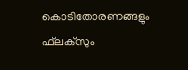കൊടിതോരണങ്ങളും ഫ്‌ലക്‌സും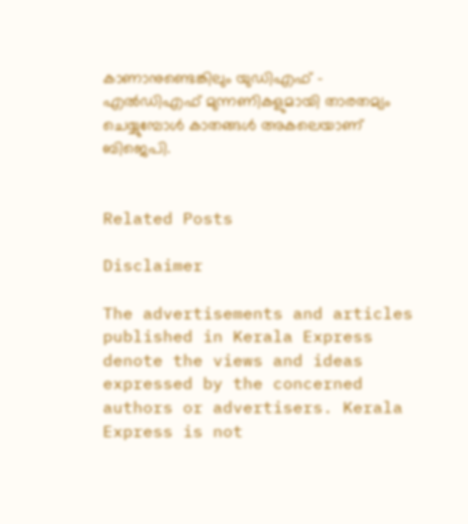കാണാനുണ്ടെങ്കിലും യുഡിഎഫ് – എല്‍ഡിഎഫ് മുന്നണികളുമായി താരതമ്യം ചെയ്യുമ്പോള്‍ കാതങ്ങള്‍ അകലെയാണ് ബിജെപി.


Related Posts

Disclaimer

The advertisements and articles published in Kerala Express denote the views and ideas expressed by the concerned authors or advertisers. Kerala Express is not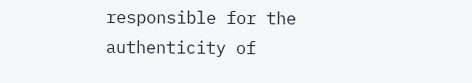responsible for the authenticity of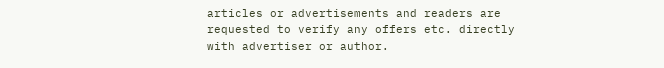articles or advertisements and readers are requested to verify any offers etc. directly with advertiser or author.